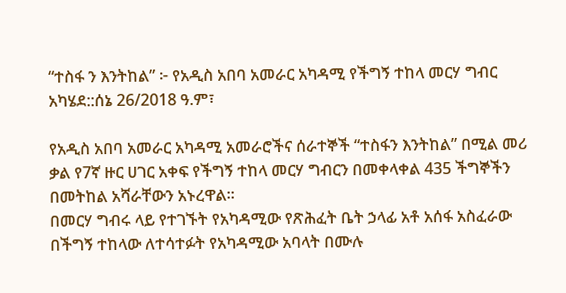“ተስፋ ን እንትከል” ፦ የአዲስ አበባ አመራር አካዳሚ የችግኝ ተከላ መርሃ ግብር አካሄደ::ሰኔ 26/2018 ዓ.ም፣

የአዲስ አበባ አመራር አካዳሚ አመራሮችና ሰራተኞች “ተስፋን እንትከል” በሚል መሪ ቃል የ7ኛ ዙር ሀገር አቀፍ የችግኝ ተከላ መርሃ ግብርን በመቀላቀል 435 ችግኞችን በመትከል አሻራቸውን አኑረዋል።
በመርሃ ግብሩ ላይ የተገኙት የአካዳሚው የጽሕፈት ቤት ኃላፊ አቶ አሰፋ አስፈራው በችግኝ ተከላው ለተሳተፉት የአካዳሚው አባላት በሙሉ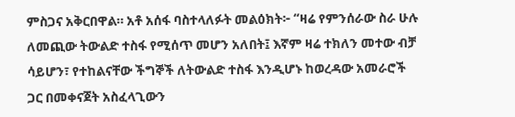ምስጋና አቅርበዋል። አቶ አሰፋ ባስተላለፉት መልዕክት፦ “ዛሬ የምንሰራው ስራ ሁሉ ለመጪው ትውልድ ተስፋ የሚሰጥ መሆን አለበት፤ እኛም ዛሬ ተክለን መተው ብቻ ሳይሆን፣ የተከልናቸው ችግኞች ለትውልድ ተስፋ እንዲሆኑ ከወረዳው አመራሮች ጋር በመቀናጀት አስፈላጊውን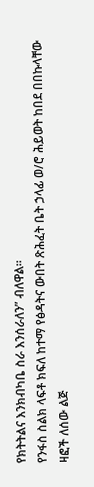የክትትልና እንክብካቤ ስራ እንሰራለን” ብለዋል።
የንፋስ ስልክ ላፍቶ ክፍለ ከተማ የፅዳትና ውበት ጽሕፈት ቤት ኃላፊ ወ/ሮ ሕይወት ከበደ በበኩላቸው ዛፎች ለሰው ልጅ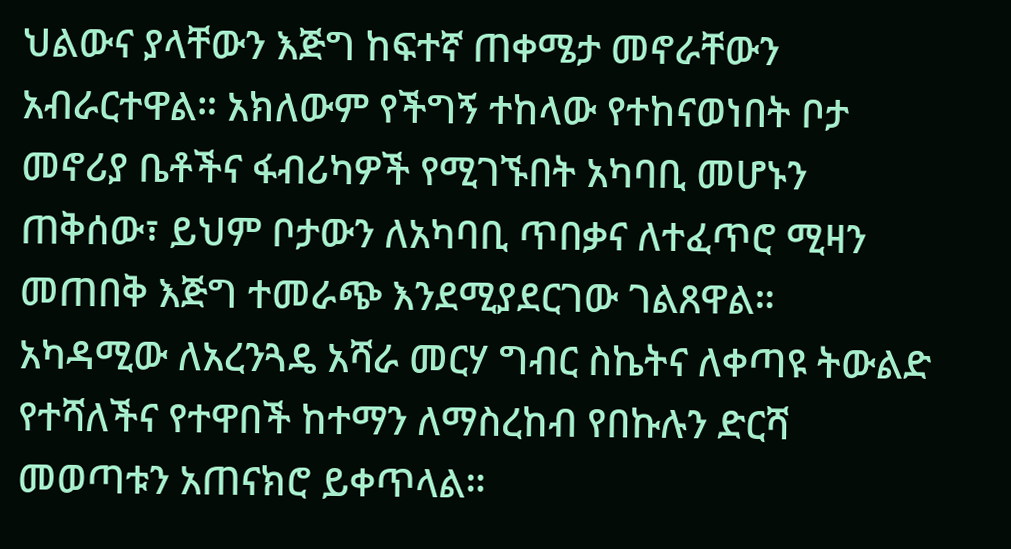ህልውና ያላቸውን እጅግ ከፍተኛ ጠቀሜታ መኖራቸውን አብራርተዋል። አክለውም የችግኝ ተከላው የተከናወነበት ቦታ መኖሪያ ቤቶችና ፋብሪካዎች የሚገኙበት አካባቢ መሆኑን ጠቅሰው፣ ይህም ቦታውን ለአካባቢ ጥበቃና ለተፈጥሮ ሚዛን መጠበቅ እጅግ ተመራጭ እንደሚያደርገው ገልጸዋል።
አካዳሚው ለአረንጓዴ አሻራ መርሃ ግብር ስኬትና ለቀጣዩ ትውልድ የተሻለችና የተዋበች ከተማን ለማስረከብ የበኩሉን ድርሻ መወጣቱን አጠናክሮ ይቀጥላል።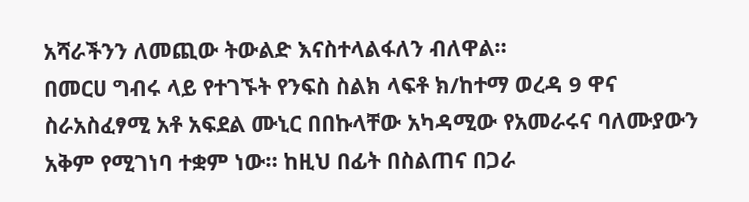አሻራችንን ለመጪው ትውልድ እናስተላልፋለን ብለዋል።
በመርሀ ግብሩ ላይ የተገኙት የንፍስ ስልክ ላፍቶ ክ/ከተማ ወረዳ 9 ዋና ስራአስፈፃሚ አቶ አፍደል ሙኒር በበኩላቸው አካዳሚው የአመራሩና ባለሙያውን አቅም የሚገነባ ተቋም ነው። ከዚህ በፊት በስልጠና በጋራ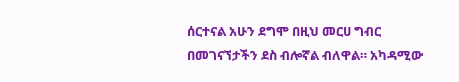ሰርተናል አሁን ደግሞ በዚህ መርሀ ግብር በመገናኘታችን ደስ ብሎኛል ብለዋል። አካዳሚው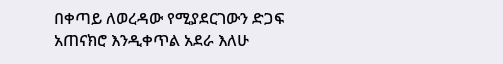በቀጣይ ለወረዳው የሚያደርገውን ድጋፍ አጠናክሮ እንዲቀጥል አደራ እለሁ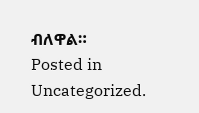ብለዋል።
Posted in Uncategorized.